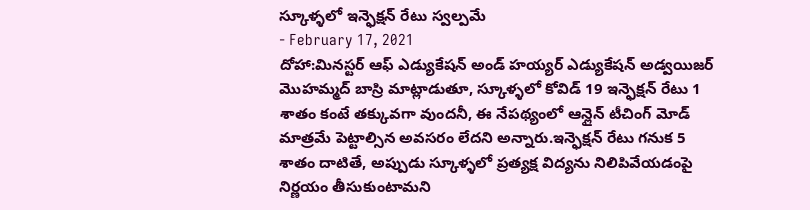స్కూళ్ళలో ఇన్ఫెక్షన్ రేటు స్వల్పమే
- February 17, 2021
దోహా:మినస్టర్ ఆఫ్ ఎడ్యుకేషన్ అండ్ హయ్యర్ ఎడ్యుకేషన్ అడ్వయిజర్ మొహమ్మద్ బాస్రి మాట్లాడుతూ, స్కూళ్ళలో కోవిడ్ 19 ఇన్ఫెక్షన్ రేటు 1 శాతం కంటే తక్కువగా వుందనీ, ఈ నేపథ్యంలో ఆన్లైన్ టీచింగ్ మోడ్ మాత్రమే పెట్టాల్సిన అవసరం లేదని అన్నారు.ఇన్ఫెక్షన్ రేటు గనుక 5 శాతం దాటితే, అప్పుడు స్కూళ్ళలో ప్రత్యక్ష విద్యను నిలిపివేయడంపై నిర్ణయం తీసుకుంటామని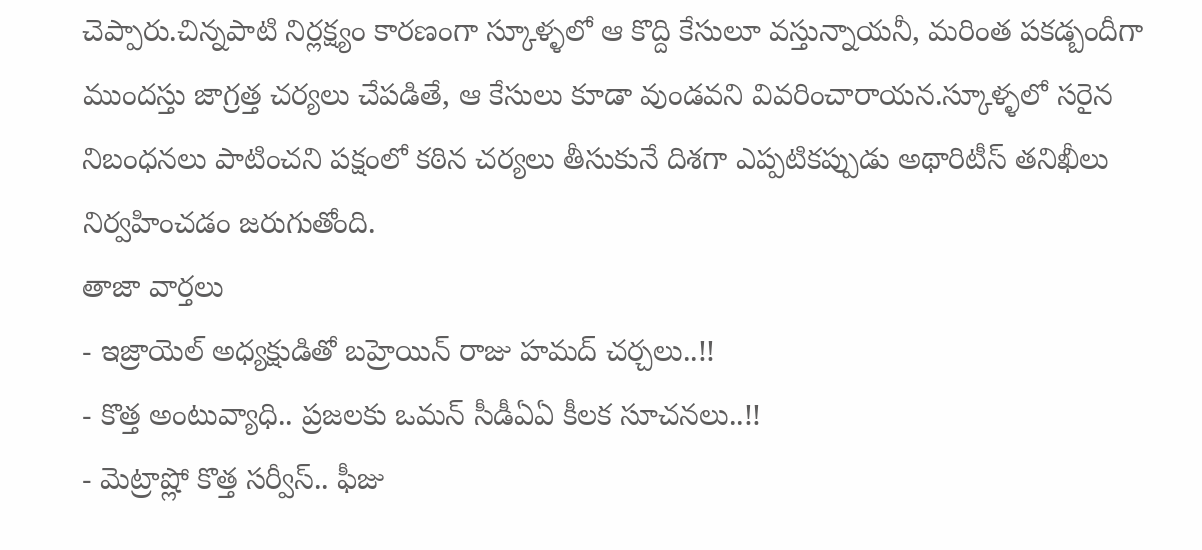చెప్పారు.చిన్నపాటి నిర్లక్ష్యం కారణంగా స్కూళ్ళలో ఆ కొద్ది కేసులూ వస్తున్నాయనీ, మరింత పకడ్బందీగా ముందస్తు జాగ్రత్త చర్యలు చేపడితే, ఆ కేసులు కూడా వుండవని వివరించారాయన.స్కూళ్ళలో సరైన నిబంధనలు పాటించని పక్షంలో కఠిన చర్యలు తీసుకునే దిశగా ఎప్పటికప్పుడు అథారిటీస్ తనిఖీలు నిర్వహించడం జరుగుతోంది.
తాజా వార్తలు
- ఇజ్రాయెల్ అధ్యక్షుడితో బహ్రెయిన్ రాజు హమద్ చర్చలు..!!
- కొత్త అంటువ్యాధి.. ప్రజలకు ఒమన్ సీడీఏఏ కీలక సూచనలు..!!
- మెట్రాష్లో కొత్త సర్వీస్.. ఫీజు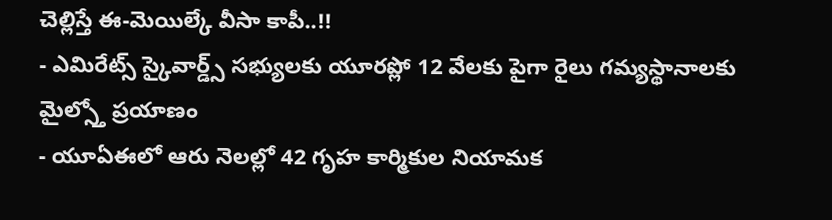చెల్లిస్తే ఈ-మెయిల్కే వీసా కాపీ..!!
- ఎమిరేట్స్ స్కైవార్డ్స్ సభ్యులకు యూరప్లో 12 వేలకు పైగా రైలు గమ్యస్థానాలకు మైల్స్తో ప్రయాణం
- యూఏఈలో ఆరు నెలల్లో 42 గృహ కార్మికుల నియామక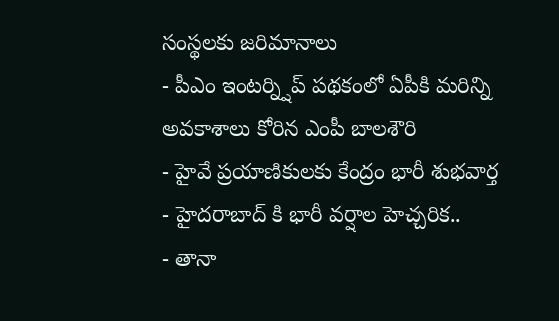సంస్థలకు జరిమానాలు
- పీఎం ఇంటర్న్షిప్ పథకంలో ఏపీకి మరిన్ని అవకాశాలు కోరిన ఎంపీ బాలశౌరి
- హైవే ప్రయాణికులకు కేంద్రం భారీ శుభవార్త
- హైదరాబాద్ కి భారీ వర్షాల హెచ్చరిక..
- తానా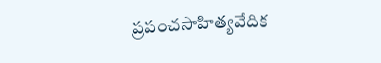ప్రపంచసాహిత్యవేదిక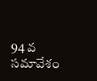94 వ సమావేశం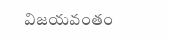విజయవంతం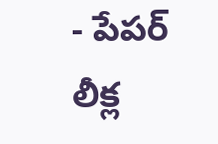- పేపర్ లీక్ల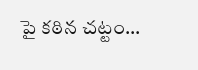పై కఠిన చట్టం...